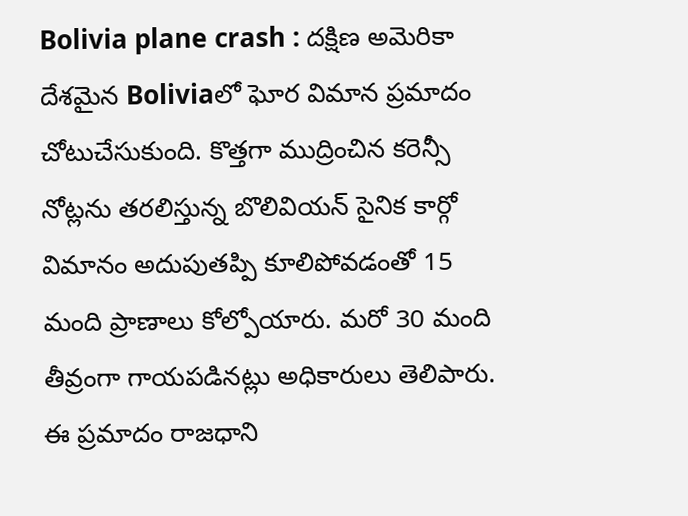Bolivia plane crash : దక్షిణ అమెరికా దేశమైన Boliviaలో ఘోర విమాన ప్రమాదం చోటుచేసుకుంది. కొత్తగా ముద్రించిన కరెన్సీ నోట్లను తరలిస్తున్న బొలివియన్ సైనిక కార్గో విమానం అదుపుతప్పి కూలిపోవడంతో 15 మంది ప్రాణాలు కోల్పోయారు. మరో 30 మంది తీవ్రంగా గాయపడినట్లు అధికారులు తెలిపారు.
ఈ ప్రమాదం రాజధాని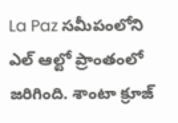La Paz సమీపంలోని ఎల్ ఆల్టో ప్రాంతంలో జరిగింది. శాంటా క్రూజ్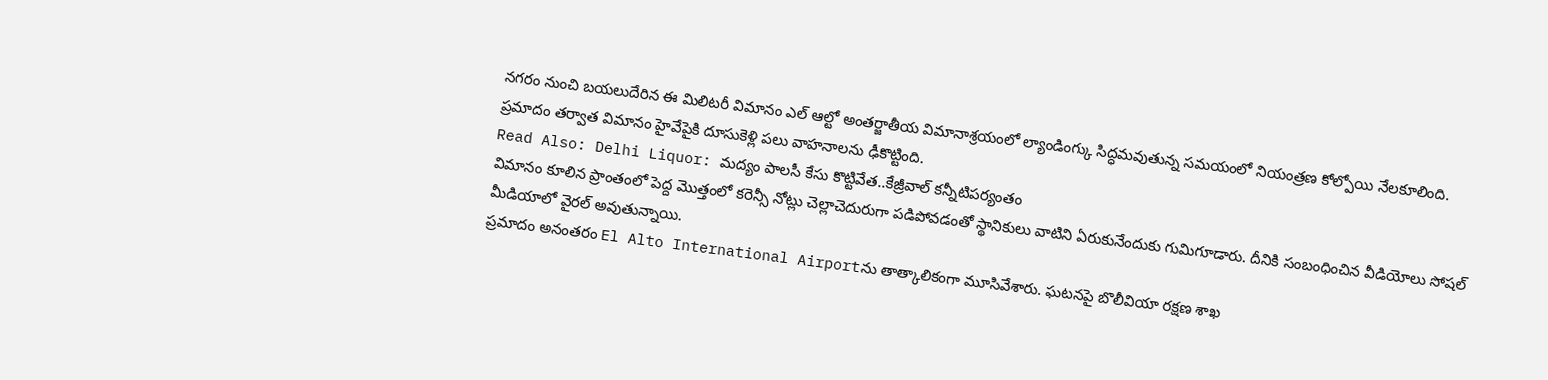నగరం నుంచి బయలుదేరిన ఈ మిలిటరీ విమానం ఎల్ ఆల్టో అంతర్జాతీయ విమానాశ్రయంలో ల్యాండింగ్కు సిద్ధమవుతున్న సమయంలో నియంత్రణ కోల్పోయి నేలకూలింది. ప్రమాదం తర్వాత విమానం హైవేపైకి దూసుకెళ్లి పలు వాహనాలను ఢీకొట్టింది.
Read Also: Delhi Liquor: మద్యం పాలసీ కేసు కొట్టివేత..కేజ్రీవాల్ కన్నీటిపర్యంతం
విమానం కూలిన ప్రాంతంలో పెద్ద మొత్తంలో కరెన్సీ నోట్లు చెల్లాచెదురుగా పడిపోవడంతో స్థానికులు వాటిని ఏరుకునేందుకు గుమిగూడారు. దీనికి సంబంధించిన వీడియోలు సోషల్ మీడియాలో వైరల్ అవుతున్నాయి.
ప్రమాదం అనంతరం El Alto International Airportను తాత్కాలికంగా మూసివేశారు. ఘటనపై బొలీవియా రక్షణ శాఖ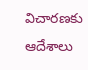విచారణకు ఆదేశాలు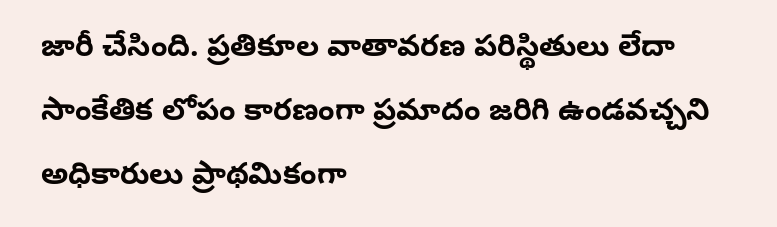జారీ చేసింది. ప్రతికూల వాతావరణ పరిస్థితులు లేదా సాంకేతిక లోపం కారణంగా ప్రమాదం జరిగి ఉండవచ్చని అధికారులు ప్రాథమికంగా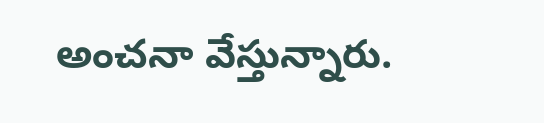అంచనా వేస్తున్నారు.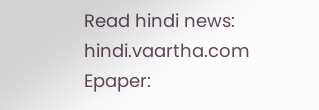Read hindi news: hindi.vaartha.com
Epaper: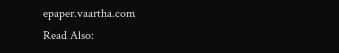epaper.vaartha.com
Read Also: